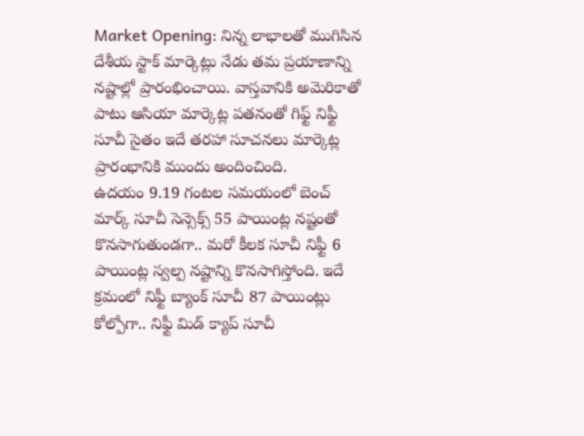Market Opening: నిన్న లాభాలతో ముగిసిన దేశీయ స్టాక్ మార్కెట్లు నేడు తమ ప్రయాణాన్ని నష్టాల్లో ప్రారంభించాయి. వాస్తవానికి అమెరికాతో పాటు ఆసియా మార్కెట్ల పతనంతో గిఫ్ట్ నిఫ్టీ సూచీ సైతం ఇదే తరహా సూచనలు మార్కెట్ల ప్రారంభానికి ముందు అందించింది.
ఉదయం 9.19 గంటల సమయంలో బెంచ్ మార్క్ సూచీ సెన్సెక్స్ 55 పాయింట్ల నష్టంతో కొనసాగుతుండగా.. మరో కీలక సూచీ నిఫ్టీ 6 పాయింట్ల స్వల్ప నష్టాన్ని కొనసాగిస్తోంది. ఇదే క్రమంలో నిఫ్టీ బ్యాంక్ సూచీ 87 పాయింట్లు కోల్పోగా.. నిఫ్టీ మిడ్ క్యాప్ సూచీ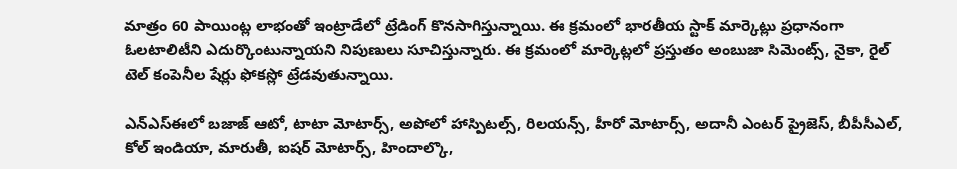మాత్రం 60 పాయింట్ల లాభంతో ఇంట్రాడేలో ట్రేడింగ్ కొనసాగిస్తున్నాయి. ఈ క్రమంలో భారతీయ స్టాక్ మార్కెట్లు ప్రధానంగా ఓలటాలిటీని ఎదుర్కొంటున్నాయని నిపుణులు సూచిస్తున్నారు. ఈ క్రమంలో మార్కెట్లలో ప్రస్తుతం అంబుజా సిమెంట్స్, నైకా, రైల్ టెల్ కంపెనీల షేర్లు ఫోకస్లో ట్రేడవుతున్నాయి.

ఎన్ఎస్ఈలో బజాజ్ ఆటో, టాటా మోటార్స్, అపోలో హాస్పిటల్స్, రిలయన్స్, హీరో మోటార్స్, అదానీ ఎంటర్ ప్రైజెస్, బీపీసీఎల్, కోల్ ఇండియా, మారుతీ, ఐషర్ మోటార్స్, హిందాల్కొ,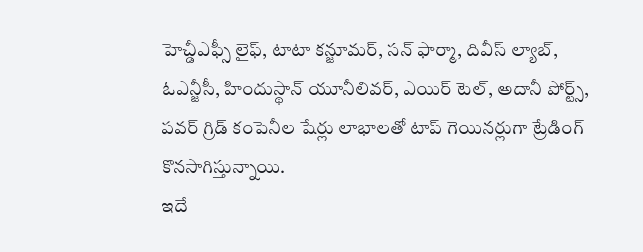హెచ్డీఎఫ్సీ లైఫ్, టాటా కన్జూమర్, సన్ ఫార్మా, దివీస్ ల్యాబ్, ఓఎన్జీసీ, హిందుస్థాన్ యూనీలివర్, ఎయిర్ టెల్, అదానీ పోర్ట్స్, పవర్ గ్రిడ్ కంపెనీల షేర్లు లాభాలతో టాప్ గెయినర్లుగా ట్రేడింగ్ కొనసాగిస్తున్నాయి.
ఇదే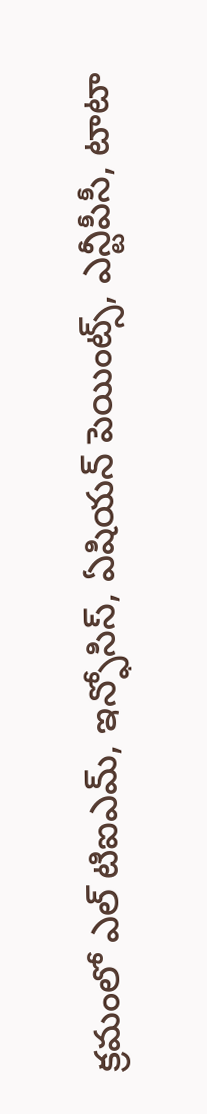క్రమంలో ఎల్ టిఐఎమ్, ఇన్ఫోసిస్, ఏషియన్ పెయింట్స్, ఎన్టీపీసీ, టాటా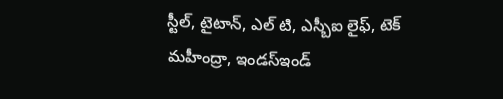స్టీల్, టైటాన్, ఎల్ టి, ఎస్బీఐ లైఫ్, టెక్ మహీంద్రా, ఇండస్ఇండ్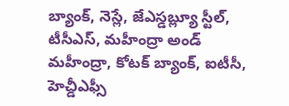బ్యాంక్, నెస్లే, జేఎస్డబ్ల్యూ స్టీల్, టీసీఎస్, మహీంద్రా అండ్ మహీంద్రా, కోటక్ బ్యాంక్, ఐటీసీ, హెచ్డీఎఫ్సీ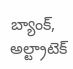బ్యాంక్, అల్ట్రాటెక్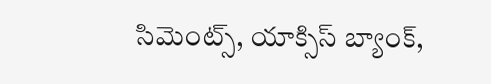సిమెంట్స్, యాక్సిస్ బ్యాంక్,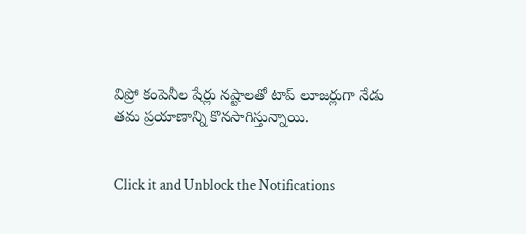విప్రో కంపెనీల షేర్లు నష్టాలతో టాప్ లూజర్లుగా నేడు తమ ప్రయాణాన్ని కొనసాగిస్తున్నాయి.


Click it and Unblock the Notifications